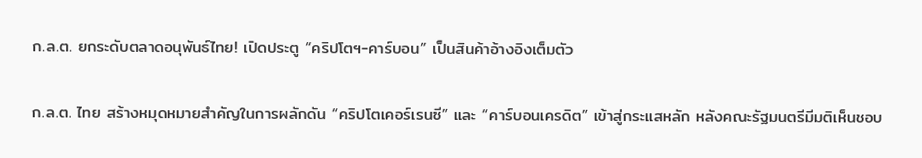ก.ล.ต. ยกระดับตลาดอนุพันธ์ไทย! เปิดประตู “คริปโตฯ-คาร์บอน” เป็นสินค้าอ้างอิงเต็มตัว

ก.ล.ต. ไทย สร้างหมุดหมายสำคัญในการผลักดัน “คริปโตเคอร์เรนซี” และ “คาร์บอนเครดิต” เข้าสู่กระแสหลัก หลังคณะรัฐมนตรีมีมติเห็นชอบ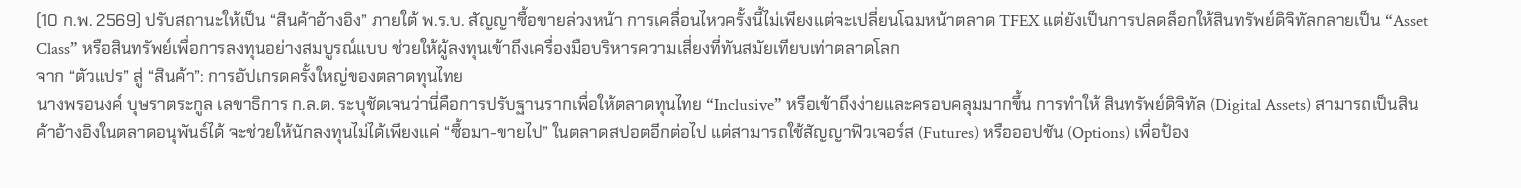(10 ก.พ. 2569) ปรับสถานะให้เป็น “สินค้าอ้างอิง” ภายใต้ พ.ร.บ. สัญญาซื้อขายล่วงหน้า การเคลื่อนไหวครั้งนี้ไม่เพียงแต่จะเปลี่ยนโฉมหน้าตลาด TFEX แต่ยังเป็นการปลดล็อกให้สินทรัพย์ดิจิทัลกลายเป็น “Asset Class” หรือสินทรัพย์เพื่อการลงทุนอย่างสมบูรณ์แบบ ช่วยให้ผู้ลงทุนเข้าถึงเครื่องมือบริหารความเสี่ยงที่ทันสมัยเทียบเท่าตลาดโลก
จาก “ตัวแปร” สู่ “สินค้า”: การอัปเกรดครั้งใหญ่ของตลาดทุนไทย
นางพรอนงค์ บุษราตระกูล เลขาธิการ ก.ล.ต. ระบุชัดเจนว่านี่คือการปรับฐานรากเพื่อให้ตลาดทุนไทย “Inclusive” หรือเข้าถึงง่ายและครอบคลุมมากขึ้น การทำให้ สินทรัพย์ดิจิทัล (Digital Assets) สามารถเป็นสินค้าอ้างอิงในตลาดอนุพันธ์ได้ จะช่วยให้นักลงทุนไม่ได้เพียงแค่ “ซื้อมา-ขายไป” ในตลาดสปอตอีกต่อไป แต่สามารถใช้สัญญาฟิวเจอร์ส (Futures) หรือออปชัน (Options) เพื่อป้อง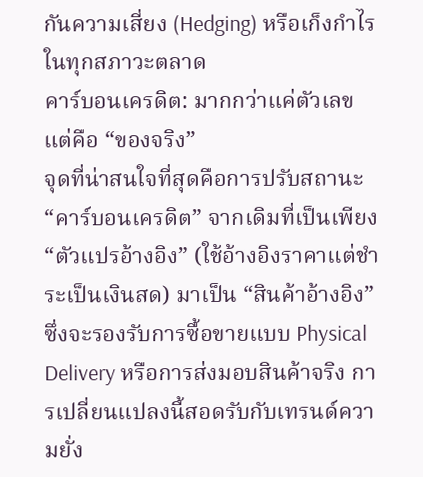กันความเสี่ยง (Hedging) หรือเก็งกำไรในทุกสภาวะตลาด
คาร์บอนเครดิต: มากกว่าแค่ตัวเลข แต่คือ “ของจริง”
จุดที่น่าสนใจที่สุดคือการปรับสถานะ “คาร์บอนเครดิต” จากเดิมที่เป็นเพียง “ตัวแปรอ้างอิง” (ใช้อ้างอิงราคาแต่ชำระเป็นเงินสด) มาเป็น “สินค้าอ้างอิง” ซึ่งจะรองรับการซื้อขายแบบ Physical Delivery หรือการส่งมอบสินค้าจริง การเปลี่ยนแปลงนี้สอดรับกับเทรนด์ความยั่ง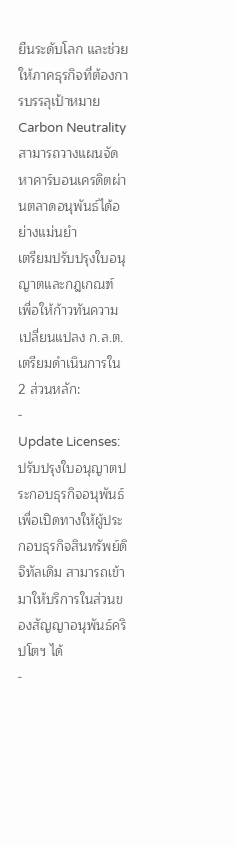ยืนระดับโลก และช่วยให้ภาคธุรกิจที่ต้องการบรรลุเป้าหมาย Carbon Neutrality สามารถวางแผนจัดหาคาร์บอนเครดิตผ่านตลาดอนุพันธ์ได้อย่างแม่นยำ
เตรียมปรับปรุงใบอนุญาตและกฎเกณฑ์
เพื่อให้ก้าวทันความเปลี่ยนแปลง ก.ล.ต. เตรียมดำเนินการใน 2 ส่วนหลัก:
-
Update Licenses: ปรับปรุงใบอนุญาตประกอบธุรกิจอนุพันธ์ เพื่อเปิดทางให้ผู้ประกอบธุรกิจสินทรัพย์ดิจิทัลเดิม สามารถเข้ามาให้บริการในส่วนของสัญญาอนุพันธ์คริปโตฯ ได้
-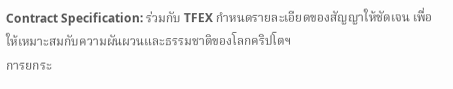Contract Specification: ร่วมกับ TFEX กำหนดรายละเอียดของสัญญาให้ชัดเจน เพื่อให้เหมาะสมกับความผันผวนและธรรมชาติของโลกคริปโตฯ
การยกระ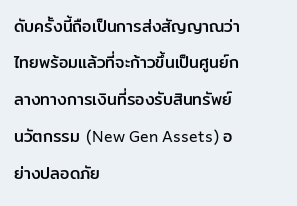ดับครั้งนี้ถือเป็นการส่งสัญญาณว่า ไทยพร้อมแล้วที่จะก้าวขึ้นเป็นศูนย์กลางทางการเงินที่รองรับสินทรัพย์นวัตกรรม (New Gen Assets) อย่างปลอดภัย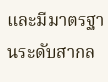และมีมาตรฐานระดับสากล